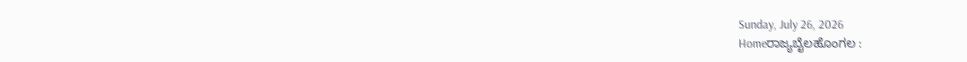Sunday, July 26, 2026
Homeರಾಜ್ಯಬೈಲಹೊಂಗಲ :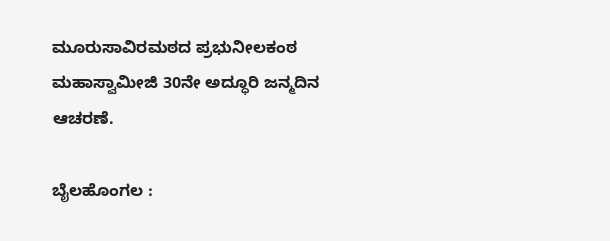ಮೂರುಸಾವಿರಮಠದ ಪ್ರಭುನೀಲಕಂಠ ಮಹಾಸ್ವಾಮೀಜಿ 30ನೇ ಅದ್ಧೂರಿ ಜನ್ಮದಿನ ಆಚರಣೆ.

ಬೈಲಹೊಂಗಲ :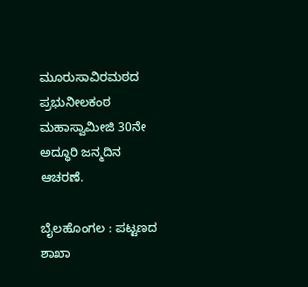ಮೂರುಸಾವಿರಮಠದ ಪ್ರಭುನೀಲಕಂಠ ಮಹಾಸ್ವಾಮೀಜಿ 30ನೇ ಅದ್ಧೂರಿ ಜನ್ಮದಿನ ಆಚರಣೆ.

ಬೈಲಹೊಂಗಲ : ಪಟ್ಟಣದ ಶಾಖಾ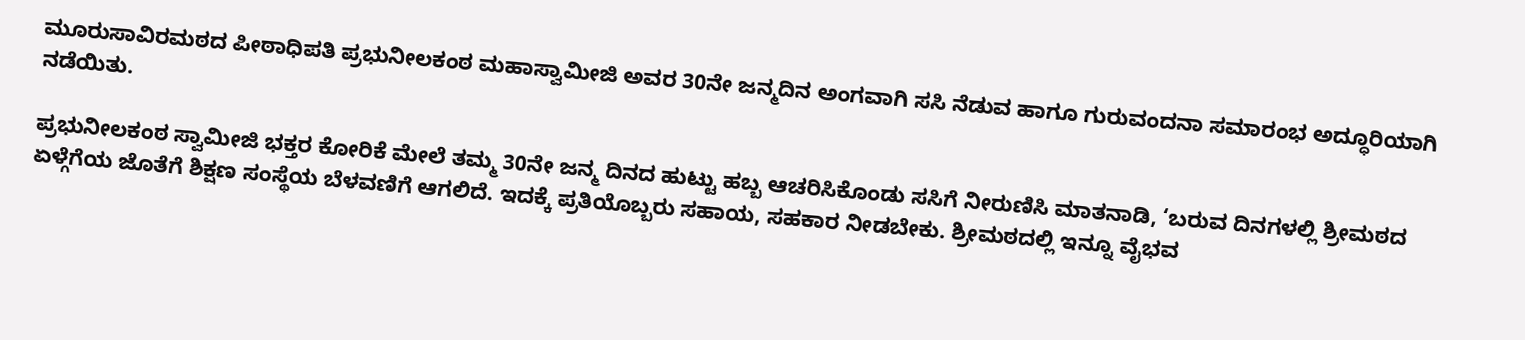ಮೂರುಸಾವಿರಮಠದ ಪೀಠಾಧಿಪತಿ ಪ್ರಭುನೀಲಕಂಠ ಮಹಾಸ್ವಾಮೀಜಿ ಅವರ 30ನೇ ಜನ್ಮದಿನ ಅಂಗವಾಗಿ ಸಸಿ ನೆಡುವ ಹಾಗೂ ಗುರುವಂದನಾ ಸಮಾರಂಭ ಅದ್ಧೂರಿಯಾಗಿ ನಡೆಯಿತು.

ಪ್ರಭುನೀಲಕಂಠ ಸ್ವಾಮೀಜಿ ಭಕ್ತರ ಕೋರಿಕೆ ಮೇಲೆ ತಮ್ಮ 30ನೇ ಜನ್ಮ ದಿನದ ಹುಟ್ಟು ಹಬ್ಬ ಆಚರಿಸಿಕೊಂಡು ಸಸಿಗೆ ನೀರುಣಿಸಿ ಮಾತನಾಡಿ, ‘ಬರುವ ದಿನಗಳಲ್ಲಿ ಶ್ರೀಮಠದ ಏಳ್ಗೆಗೆಯ ಜೊತೆಗೆ ಶಿಕ್ಷಣ ಸಂಸ್ಥೆಯ ಬೆಳವಣಿಗೆ ಆಗಲಿದೆ. ಇದಕ್ಕೆ ಪ್ರತಿಯೊಬ್ಬರು ಸಹಾಯ, ಸಹಕಾರ ನೀಡಬೇಕು. ಶ್ರೀಮಠದಲ್ಲಿ ಇನ್ನೂ ವೈಭವ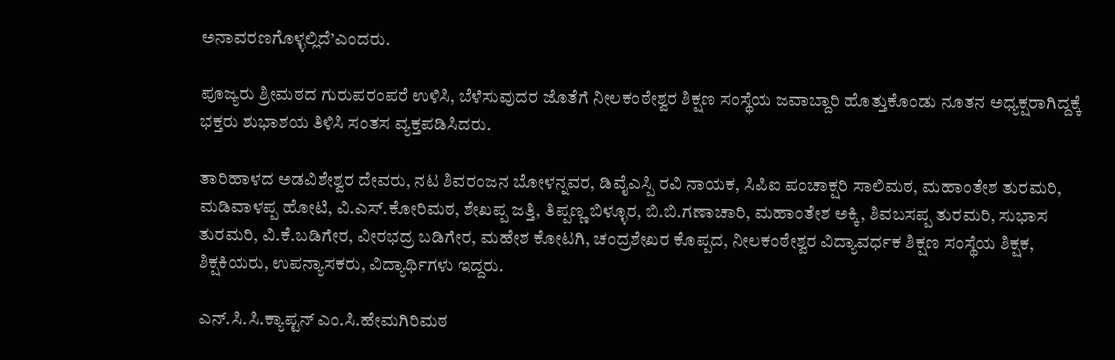ಅನಾವರಣಗೊಳ್ಳಲ್ಲಿದೆ’ಎಂದರು.

ಪೂಜ್ಯರು ಶ್ರೀಮಠದ ಗುರುಪರಂಪರೆ ಉಳಿಸಿ, ಬೆಳೆಸುವುದರ ಜೊತೆಗೆ ನೀಲಕಂಠೇಶ್ವರ ಶಿಕ್ಷಣ ಸಂಸ್ಥೆಯ ಜವಾಬ್ದಾರಿ ಹೊತ್ತುಕೊಂಡು ನೂತನ ಅಧ್ಯಕ್ಷರಾಗಿದ್ದಕ್ಕೆ ಭಕ್ತರು ಶುಭಾಶಯ ತಿಳಿಸಿ ಸಂತಸ ವ್ಯಕ್ತಪಡಿಸಿದರು.

ತಾರಿಹಾಳದ ಅಡವಿಶೇಶ್ವರ ದೇವರು, ನಟ ಶಿವರಂಜನ ಬೋಳನ್ನವರ, ಡಿವೈಎಸ್ಪಿ ರವಿ ನಾಯಕ, ಸಿಪಿಐ ಪಂಚಾಕ್ಷರಿ ಸಾಲಿಮಠ, ಮಹಾಂತೇಶ ತುರಮರಿ, ಮಡಿವಾಳಪ್ಪ ಹೋಟಿ, ವಿ.ಎಸ್.ಕೋರಿಮಠ, ಶೇಖಪ್ಪ ಜತ್ತಿ, ತಿಪ್ಪಣ್ಣ ಬಿಳ್ಳೂರ, ಬಿ.ಬಿ.ಗಣಾಚಾರಿ, ಮಹಾಂತೇಶ ಅಕ್ಕಿ, ಶಿವಬಸಪ್ಪ ತುರಮರಿ, ಸುಭಾಸ ತುರಮರಿ, ವಿ.ಕೆ.ಬಡಿಗೇರ, ವೀರಭದ್ರ ಬಡಿಗೇರ, ಮಹೇಶ ಕೋಟಗಿ, ಚಂದ್ರಶೇಖರ ಕೊಪ್ಪದ, ನೀಲಕಂಠೇಶ್ವರ ವಿದ್ಯಾವರ್ಧಕ ಶಿಕ್ಷಣ ಸಂಸ್ಥೆಯ ಶಿಕ್ಷಕ, ಶಿಕ್ಷಕಿಯರು, ಉಪನ್ಯಾಸಕರು, ವಿದ್ಯಾರ್ಥಿಗಳು ಇದ್ದರು.

ಎನ್.ಸಿ.ಸಿ.ಕ್ಯಾಪ್ಟನ್ ಎಂ.ಸಿ.ಹೇಮಗಿರಿಮಠ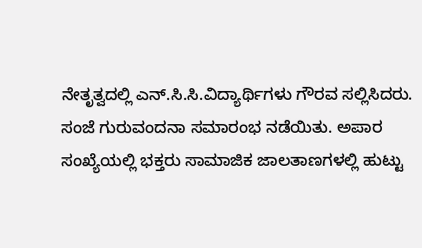ನೇತೃತ್ವದಲ್ಲಿ ಎನ್.ಸಿ.ಸಿ.ವಿದ್ಯಾರ್ಥಿಗಳು ಗೌರವ ಸಲ್ಲಿಸಿದರು. ಸಂಜೆ ಗುರುವಂದನಾ ಸಮಾರಂಭ ನಡೆಯಿತು. ಅಪಾರ ಸಂಖ್ಯೆಯಲ್ಲಿ ಭಕ್ತರು ಸಾಮಾಜಿಕ ಜಾಲತಾಣಗಳಲ್ಲಿ ಹುಟ್ಟು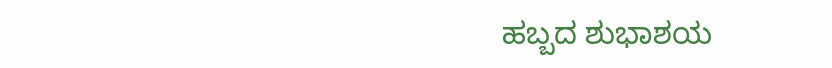ಹಬ್ಬದ ಶುಭಾಶಯ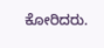ಕೋರಿದರು.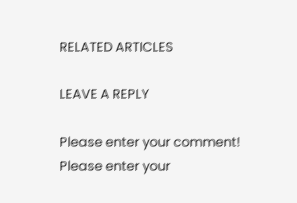RELATED ARTICLES

LEAVE A REPLY

Please enter your comment!
Please enter your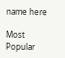name here

Most Popular